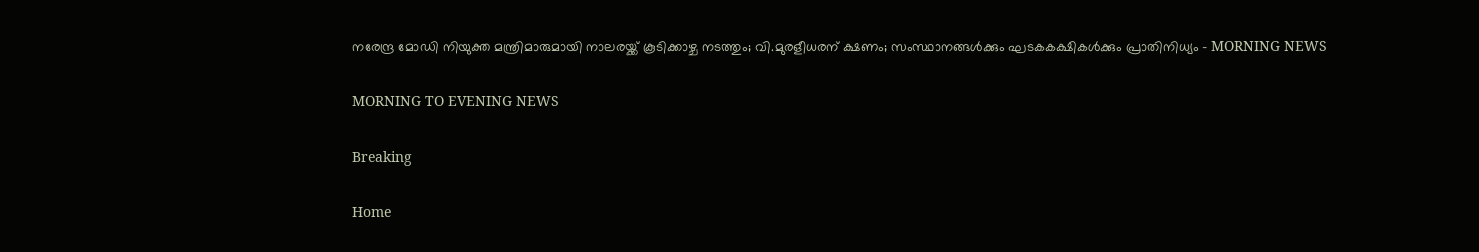നരേന്ദ്ര മോഡി നിയുക്ത മന്ത്രിമാരുമായി നാലരയ്ക്ക് കൂടിക്കാഴ്ച നടത്തും; വി.മുരളീധരന് ക്ഷണം; സംസ്ഥാനങ്ങള്‍ക്കും ഘടകകക്ഷികള്‍ക്കും പ്രാതിനിധ്യം - MORNING NEWS

MORNING TO EVENING NEWS

Breaking

Home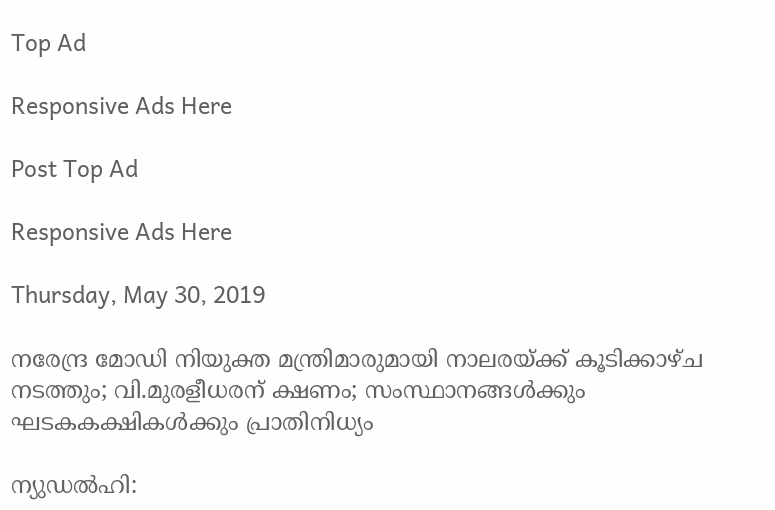Top Ad

Responsive Ads Here

Post Top Ad

Responsive Ads Here

Thursday, May 30, 2019

നരേന്ദ്ര മോഡി നിയുക്ത മന്ത്രിമാരുമായി നാലരയ്ക്ക് കൂടിക്കാഴ്ച നടത്തും; വി.മുരളീധരന് ക്ഷണം; സംസ്ഥാനങ്ങള്‍ക്കും ഘടകകക്ഷികള്‍ക്കും പ്രാതിനിധ്യം

ന്യുഡല്‍ഹി: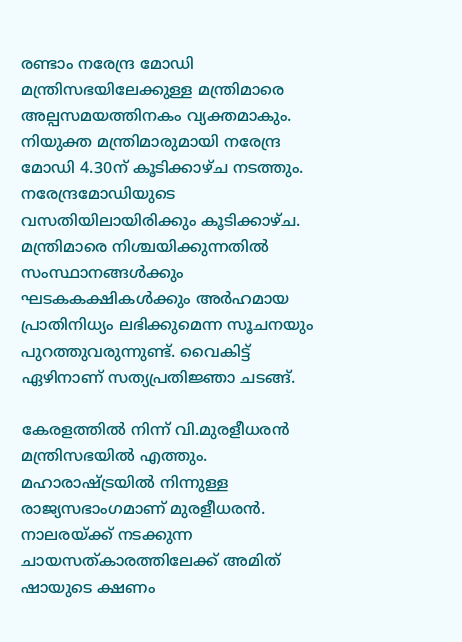രണ്ടാം നരേന്ദ്ര മോഡി മന്ത്രിസഭയിലേക്കുള്ള മന്ത്രിമാരെ അല്പസമയത്തിനകം വ്യക്തമാകും. നിയുക്ത മന്ത്രിമാരുമായി നരേന്ദ്ര മോഡി 4.30ന് കൂടിക്കാഴ്ച നടത്തും. നരേന്ദ്രമോഡിയുടെ വസതിയിലായിരിക്കും കൂടിക്കാഴ്ച. മന്ത്രിമാരെ നിശ്ചയിക്കുന്നതില്‍ സംസ്ഥാനങ്ങള്‍ക്കും ഘടകകക്ഷികള്‍ക്കും അര്‍ഹമായ പ്രാതിനിധ്യം ലഭിക്കുമെന്ന സൂചനയും പുറത്തുവരുന്നുണ്ട്. വൈകിട്ട് ഏഴിനാണ് സത്യപ്രതിജ്ഞാ ചടങ്ങ്.

കേരളത്തില്‍ നിന്ന് വി.മുരളീധരന്‍ മന്ത്രിസഭയില്‍ എത്തും. മഹാരാഷ്ട്രയില്‍ നിന്നുള്ള രാജ്യസഭാംഗമാണ് മുരളീധരന്‍. നാലരയ്ക്ക് നടക്കുന്ന ചായസത്കാരത്തിലേക്ക് അമിത് ഷായുടെ ക്ഷണം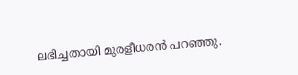ലഭിച്ചതായി മുരളീധരന്‍ പറഞ്ഞു.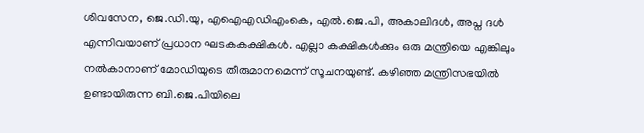ശിവസേന, ജെ.ഡി.യു, എഐഎഡിഎംകെ, എല്‍.ജെ.പി, അകാലിദള്‍, അപ്ന ദള്‍ എന്നിവയാണ് പ്രധാന ഘടകകക്ഷികള്‍. എല്ലാ കക്ഷികള്‍ക്കും ഒരു മന്ത്രിയെ എങ്കിലും നല്‍കാനാണ് മോഡിയുടെ തീരുമാനമെന്ന് സൂചനയുണ്ട്. കഴിഞ്ഞ മന്ത്രിസഭയില്‍ ഉണ്ടായിരുന്ന ബി.ജെ.പിയിലെ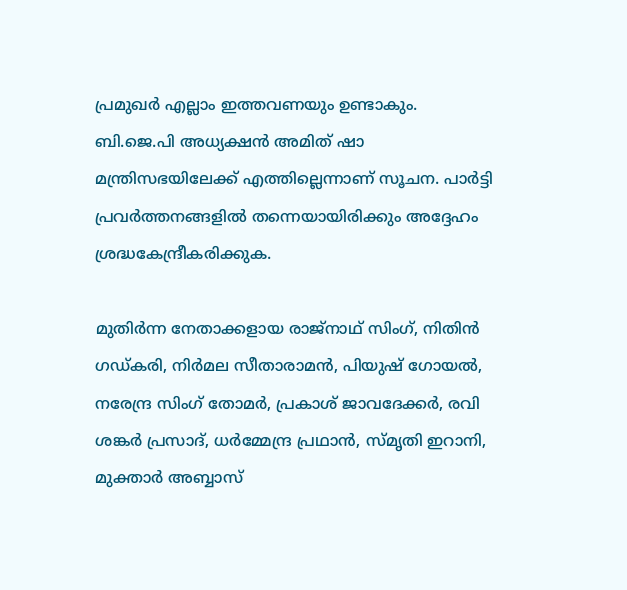പ്രമുഖര്‍ എല്ലാം ഇത്തവണയും ഉണ്ടാകും. ബി.ജെ.പി അധ്യക്ഷന്‍ അമിത് ഷാ മന്ത്രിസഭയിലേക്ക് എത്തില്ലെന്നാണ് സൂചന. പാര്‍ട്ടി പ്രവര്‍ത്തനങ്ങളില്‍ തന്നെയായിരിക്കും അദ്ദേഹം ശ്രദ്ധകേന്ദ്രീകരിക്കുക.

മുതിര്‍ന്ന നേതാക്കളായ രാജ്‌നാഥ് സിംഗ്, നിതിന്‍ ഗഡ്കരി, നിര്‍മല സീതാരാമന്‍, പിയുഷ് ഗോയല്‍, നരേന്ദ്ര സിംഗ് തോമര്‍, പ്രകാശ് ജാവദേക്കര്‍, രവി ശങ്കര്‍ പ്രസാദ്, ധര്‍മ്മേന്ദ്ര പ്രഥാന്‍, സ്മൃതി ഇറാനി, മുക്താര്‍ അബ്ബാസ്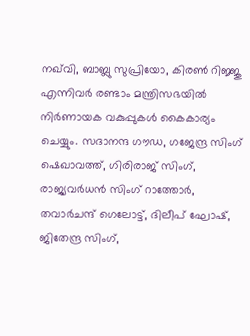നഖ്‌വി, ബാബ്ലു സുപ്രിയോ, കിരണ്‍ റിജ്ജു എന്നിവര്‍ രണ്ടാം മന്ത്രിസഭയില്‍ നിര്‍ണായക വകുപ്പുകള്‍ കൈകാര്യം ചെയ്യും. സദാനന്ദ ഗൗഡ, ഗജേന്ദ്ര സിംഗ് ഷെഖാവത്ത്, ഗിരിരാജ് സിംഗ്, രാജ്യവര്‍ധന്‍ സിംഗ് റാത്തോര്‍, തവാര്‍ചന്ദ് ഗെലോട്ട്, ദിലീപ് ഘോഷ്, ജിതേന്ദ്ര സിംഗ്,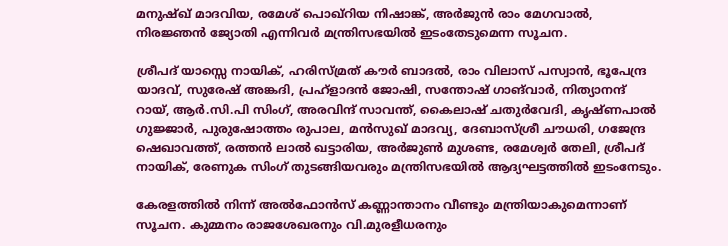മനുഷ്ഖ് മാദവിയ, രമേശ് പൊഖ്‌റിയ നിഷാങ്ക്, അര്‍ജുന്‍ രാം മേഗവാല്‍, നിരജ്ഞന്‍ ജ്യോതി എന്നിവര്‍ മന്ത്രിസഭയില്‍ ഇടംതേടുമെന്ന സൂചന.

ശ്രീപദ് യാസ്സെ നായിക്, ഹരിസ്മ്രത് കൗര്‍ ബാദല്‍, രാം വിലാസ് പസ്വാന്‍, ഭൂപേന്ദ്ര യാദവ്, സുരേഷ് അങ്കദി, പ്രഹ്‌ളാദന്‍ ജോഷി, സന്തോഷ് ഗാങ്‌വാര്‍, നിത്യാനന്ദ് റായ്, ആര്‍.സി.പി സിംഗ്, അരവിന്ദ് സാവന്ത്, കൈലാഷ് ചതുര്‍വേദി, കൃഷ്ണപാല്‍ ഗുജ്ജാര്‍, പുരുഷോത്തം രുപാല, മന്‍സുഖ് മാദവ്യ, ദേബാസ്ശ്രീ ചൗധരി, ഗജേന്ദ്ര ഷെഖാവത്ത്, രത്തന്‍ ലാല്‍ ഖട്ടാരിയ, അര്‍ജുണ്‍ മുശണ്ട, രമേശ്വര്‍ തേലി, ശ്രീപദ് നായിക്, രേണുക സിംഗ് തുടങ്ങിയവരും മന്ത്രിസഭയില്‍ ആദ്യഘട്ടത്തില്‍ ഇടംനേടും.

കേരളത്തില്‍ നിന്ന് അല്‍ഫോന്‍സ് കണ്ണാന്താനം വീണ്ടും മന്ത്രിയാകുമെന്നാണ് സൂചന. കുമ്മനം രാജശേഖരനും വി.മുരളീധരനും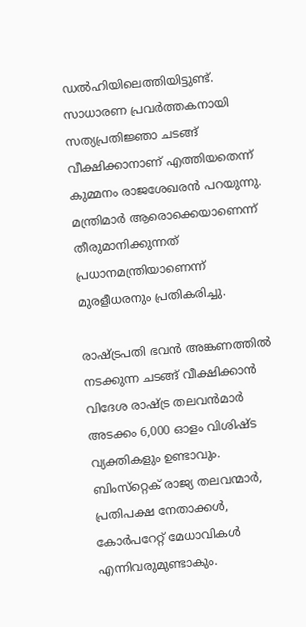ഡല്‍ഹിയിലെത്തിയിട്ടുണ്ട്. സാധാരണ പ്രവര്‍ത്തകനായി സത്യപ്രതിജ്ഞാ ചടങ്ങ് വീക്ഷിക്കാനാണ് എത്തിയതെന്ന് കുമ്മനം രാജശേഖരന്‍ പറയുന്നു. മന്ത്രിമാര്‍ ആരൊക്കെയാണെന്ന് തീരുമാനിക്കുന്നത് പ്രധാനമന്ത്രിയാണെന്ന് മുരളീധരനും പ്രതികരിച്ചു.

രാഷ്ട്രപതി ഭവന്‍ അങ്കണത്തില്‍ നടക്കുന്ന ചടങ്ങ് വീക്ഷിക്കാന്‍ വിദേശ രാഷ്ട്ര തലവന്‍മാര്‍ അടക്കം 6,000 ഓളം വിശിഷ്ട വ്യക്തികളും ഉണ്ടാവും. ബിംസ്‌റ്റെക് രാജ്യ തലവന്മാര്‍, പ്രതിപക്ഷ നേതാക്കള്‍, കോര്‍പറേറ്റ് മേധാവികള്‍ എന്നിവരുമുണ്ടാകും.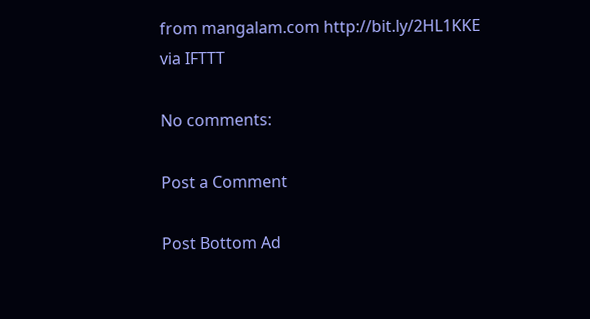from mangalam.com http://bit.ly/2HL1KKE
via IFTTT

No comments:

Post a Comment

Post Bottom Ad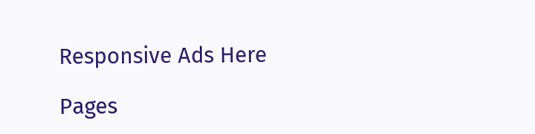Responsive Ads Here

Pages